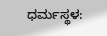ಧರ್ಮಸ್ಥಳ: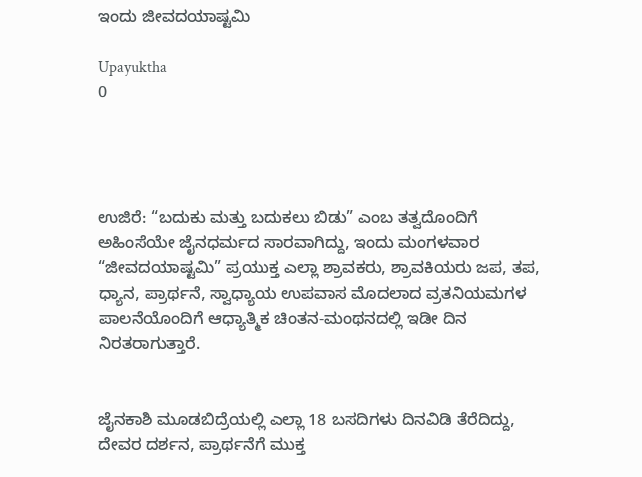ಇಂದು ಜೀವದಯಾಷ್ಟಮಿ

Upayuktha
0




ಉಜಿರೆ: “ಬದುಕು ಮತ್ತು ಬದುಕಲು ಬಿಡು” ಎಂಬ ತತ್ವದೊಂದಿಗೆ ಅಹಿಂಸೆಯೇ ಜೈನಧರ್ಮದ ಸಾರವಾಗಿದ್ದು, ಇಂದು ಮಂಗಳವಾರ “ಜೀವದಯಾಷ್ಟಮಿ” ಪ್ರಯುಕ್ತ ಎಲ್ಲಾ ಶ್ರಾವಕರು, ಶ್ರಾವಕಿಯರು ಜಪ, ತಪ, ಧ್ಯಾನ, ಪ್ರಾರ್ಥನೆ, ಸ್ವಾಧ್ಯಾಯ ಉಪವಾಸ ಮೊದಲಾದ ವ್ರತನಿಯಮಗಳ ಪಾಲನೆಯೊಂದಿಗೆ ಆಧ್ಯಾತ್ಮಿಕ ಚಿಂತನ-ಮಂಥನದಲ್ಲಿ ಇಡೀ ದಿನ ನಿರತರಾಗುತ್ತಾರೆ.


ಜೈನಕಾಶಿ ಮೂಡಬಿದ್ರೆಯಲ್ಲಿ ಎಲ್ಲಾ 18 ಬಸದಿಗಳು ದಿನವಿಡಿ ತೆರೆದಿದ್ದು, ದೇವರ ದರ್ಶನ, ಪ್ರಾರ್ಥನೆಗೆ ಮುಕ್ತ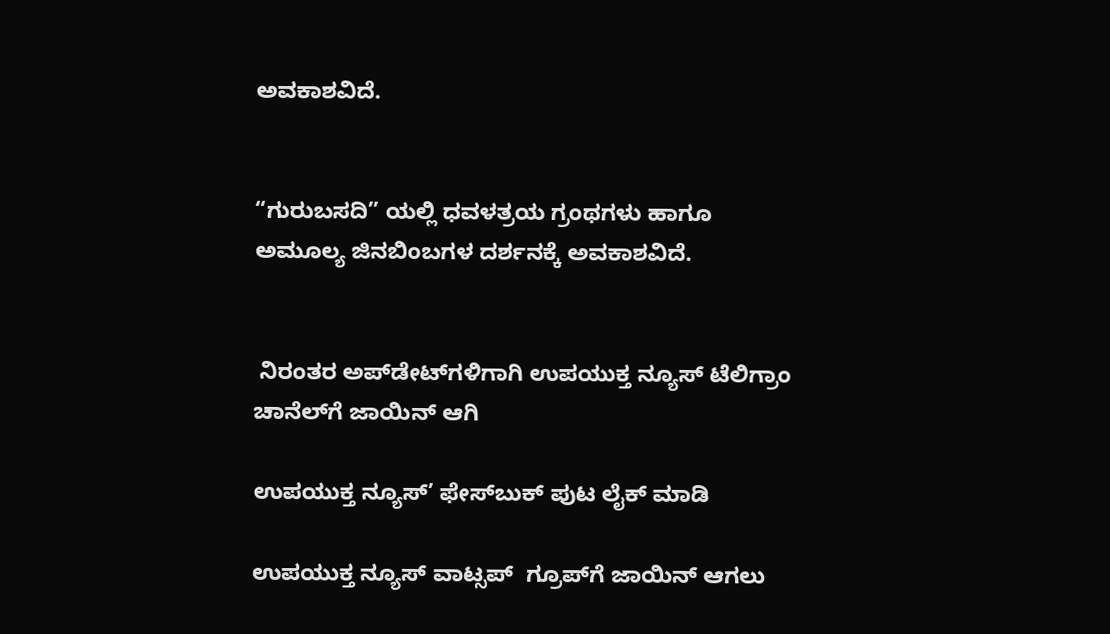ಅವಕಾಶವಿದೆ.


“ಗುರುಬಸದಿ” ಯಲ್ಲಿ ಧವಳತ್ರಯ ಗ್ರಂಥಗಳು ಹಾಗೂ ಅಮೂಲ್ಯ ಜಿನಬಿಂಬಗಳ ದರ್ಶನಕ್ಕೆ ಅವಕಾಶವಿದೆ.


 ನಿರಂತರ ಅಪ್‌ಡೇಟ್‌ಗಳಿಗಾಗಿ ಉಪಯುಕ್ತ ನ್ಯೂಸ್‌ ಟೆಲಿಗ್ರಾಂ ಚಾನೆಲ್‌ಗೆ ಜಾಯಿನ್‌ ಆಗಿ

ಉಪಯುಕ್ತ ನ್ಯೂಸ್‌’ ಫೇಸ್‌ಬುಕ್ ಪುಟ ಲೈಕ್ ಮಾಡಿ

ಉಪಯುಕ್ತ ನ್ಯೂಸ್‌ ವಾಟ್ಸಪ್‌  ಗ್ರೂಪ್‌ಗೆ ಜಾಯಿನ್ ಆಗಲು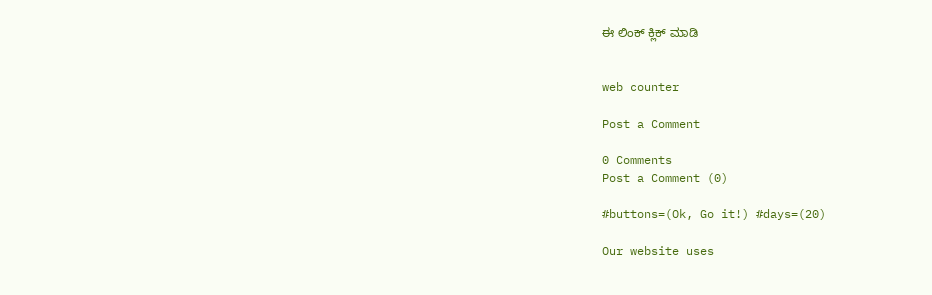ಈ ಲಿಂಕ್ ಕ್ಲಿಕ್ ಮಾಡಿ


web counter

Post a Comment

0 Comments
Post a Comment (0)

#buttons=(Ok, Go it!) #days=(20)

Our website uses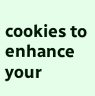cookies to enhance your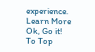experience. Learn More
Ok, Go it!
To Top